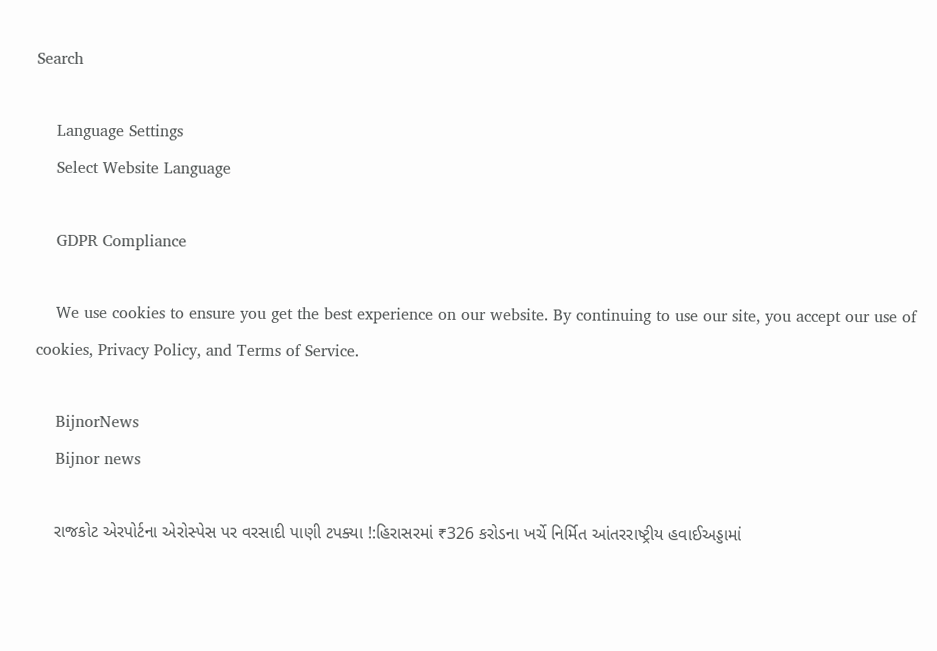Search

    Language Settings
    Select Website Language

    GDPR Compliance

    We use cookies to ensure you get the best experience on our website. By continuing to use our site, you accept our use of cookies, Privacy Policy, and Terms of Service.

    BijnorNews
    Bijnor news

    રાજકોટ એરપોર્ટના એરોસ્પેસ પર વરસાદી પાણી ટપક્યા !:હિરાસરમાં ₹326 કરોડના ખર્ચે નિર્મિત આંતરરાષ્ટ્રીય હવાઈઅડ્ડામાં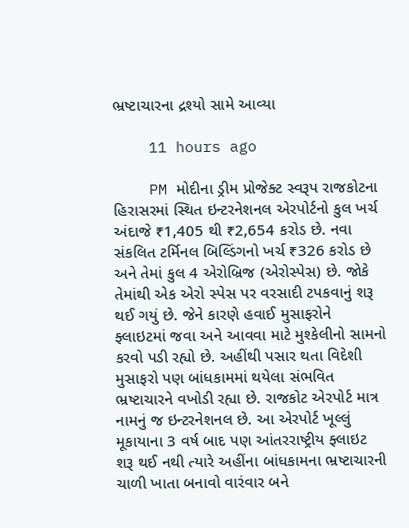ભ્રષ્ટાચારના દ્રશ્યો સામે આવ્યા

    11 hours ago

    PM મોદીના ડ્રીમ પ્રોજેક્ટ સ્વરૂપ રાજકોટના હિરાસરમાં સ્થિત ઇન્ટરનેશનલ એરપોર્ટનો કુલ ખર્ચ અંદાજે ₹1,405 થી ₹2,654 કરોડ છે. નવા સંકલિત ટર્મિનલ બિલ્ડિંગનો ખર્ચ ₹326 કરોડ છે અને તેમાં કુલ 4 એરોબ્રિજ (એરોસ્પેસ) છે. જોકે તેમાંથી એક એરો સ્પેસ પર વરસાદી ટપકવાનું શરૂ થઈ ગયું છે. જેને કારણે હવાઈ મુસાફરોને ફ્લાઇટમાં જવા અને આવવા માટે મુશ્કેલીનો સામનો કરવો પડી રહ્યો છે. અહીંથી પસાર થતા વિદેશી મુસાફરો પણ બાંધકામમાં થયેલા સંભવિત ભ્રષ્ટાચારને વખોડી રહ્યા છે. રાજકોટ એરપોર્ટ માત્ર નામનું જ ઇન્ટરનેશનલ છે. આ એરપોર્ટ ખૂલ્લું મૂકાયાના 3 વર્ષ બાદ પણ આંતરરાષ્ટ્રીય ફ્લાઇટ શરૂ થઈ નથી ત્યારે અહીંના બાંધકામના ભ્રષ્ટાચારની ચાળી ખાતા બનાવો વારંવાર બને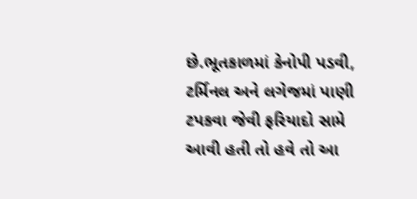છે.ભૂતકાળમાં કેનોપી પડવી, ટર્મિનલ અને લગેજમાં પાણી ટપકવા જેવી ફરિયાદો સામે આવી હતી તો હવે તો આ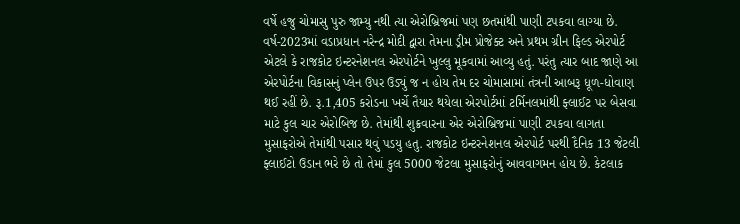વર્ષે હજુ ચોમાસુ પુરુ જામ્યુ નથી ત્યા એરોબ્રિજમાં પણ છતમાંથી પાણી ટપકવા લાગ્યા છે. વર્ષ-2023માં વડાપ્રધાન નરેન્દ્ર મોદી દ્વારા તેમના ડ્રીમ પ્રોજેક્ટ અને પ્રથમ ગ્રીન ફિલ્ડ એરપોર્ટ એટલે કે રાજકોટ ઇન્ટરનેશનલ એરપોર્ટને ખુલ્લુ મૂકવામાં આવ્યુ હતું. પરંતુ ત્યાર બાદ જાણે આ એરપોર્ટના વિકાસનું પ્લેન ઉપર ઉડ્યું જ ન હોય તેમ દર ચોમાસામાં તંત્રની આબરૂ ધૂળ-ધોવાણ થઈ રહીં છે. રૂ.1,405 કરોડના ખર્ચે તૈયાર થયેલા એરપોર્ટમાં ટર્મિનલમાંથી ફ્લાઈટ પર બેસવા માટે કુલ ચાર એરોબિજ છે. તેમાંથી શુક્રવારના એર એરોબ્રિજમાં પાણી ટપકવા લાગતા મુસાફરોએ તેમાંથી પસાર થવું પડયુ હતુ. રાજકોટ ઇન્ટરનેશનલ એરપોર્ટ પરથી દૈનિક 13 જેટલી ફ્લાઈટો ઉડાન ભરે છે તો તેમાં કુલ 5000 જેટલા મુસાફરોનું આવવાગમન હોય છે. કેટલાક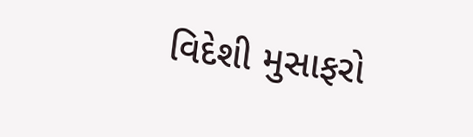વિદેશી મુસાફરો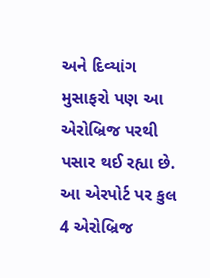અને દિવ્યાંગ મુસાફરો પણ આ એરોબ્રિજ પરથી પસાર થઈ રહ્યા છે. આ એરપોર્ટ પર કુલ 4 એરોબ્રિજ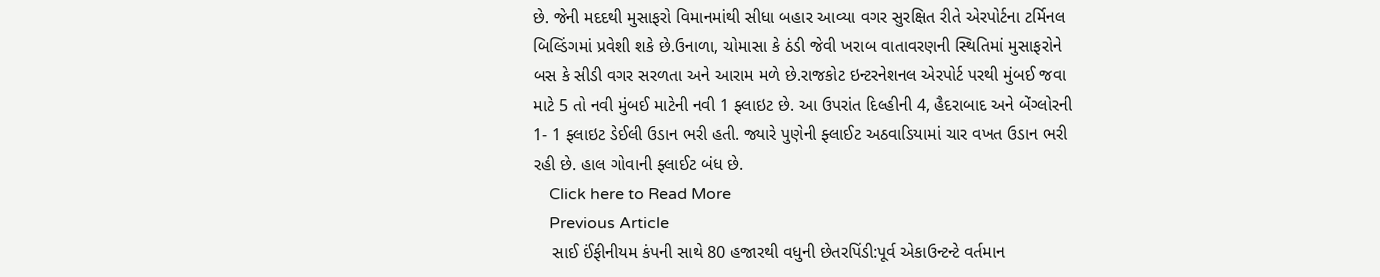છે. જેની મદદથી મુસાફરો વિમાનમાંથી સીધા બહાર આવ્યા વગર સુરક્ષિત રીતે એરપોર્ટના ટર્મિનલ બિલ્ડિંગમાં પ્રવેશી શકે છે.ઉનાળા, ચોમાસા કે ઠંડી જેવી ખરાબ વાતાવરણની સ્થિતિમાં મુસાફરોને બસ કે સીડી વગર સરળતા અને આરામ મળે છે.રાજકોટ ઇન્ટરનેશનલ એરપોર્ટ પરથી મુંબઈ જવા માટે 5 તો નવી મુંબઈ માટેની નવી 1 ફ્લાઇટ છે. આ ઉપરાંત દિલ્હીની 4, હૈદરાબાદ અને બેંગ્લોરની 1- 1 ફ્લાઇટ ડેઈલી ઉડાન ભરી હતી. જ્યારે પુણેની ફ્લાઈટ અઠવાડિયામાં ચાર વખત ઉડાન ભરી રહી છે. હાલ ગોવાની ફ્લાઈટ બંધ છે.
    Click here to Read More
    Previous Article
    સાઈ ઈંફીનીયમ કંપની સાથે 80 હજારથી વધુની છેતરપિંડી:પૂર્વ એકાઉન્ટન્ટે વર્તમાન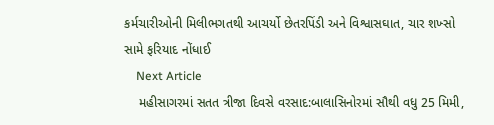કર્મચારીઓની મિલીભગતથી આચર્યો છેતરપિંડી અને વિશ્વાસઘાત, ચાર શખ્સો સામે ફરિયાદ નોંધાઈ
    Next Article
    મહીસાગરમાં સતત ત્રીજા દિવસે વરસાદ:બાલાસિનોરમાં સૌથી વધુ 25 મિમી,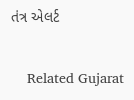તંત્ર એલર્ટ

    Related Gujarat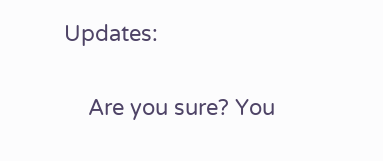Updates:

    Are you sure? You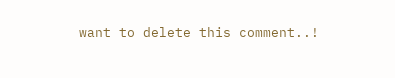want to delete this comment..!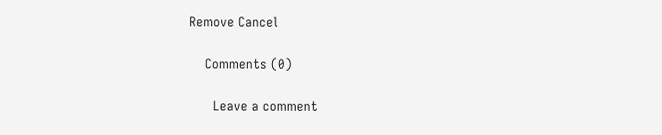Remove Cancel

    Comments (0)

      Leave a comment